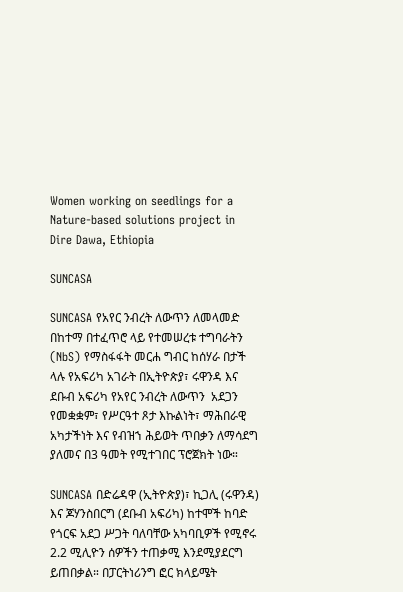Women working on seedlings for a Nature-based solutions project in Dire Dawa, Ethiopia

SUNCASA

SUNCASA የአየር ንብረት ለውጥን ለመላመድ በከተማ በተፈጥሮ ላይ የተመሠረቱ ተግባራትን (NbS) የማስፋፋት መርሐ ግብር ከሰሃራ በታች ላሉ የአፍሪካ አገራት በኢትዮጵያ፣ ሩዋንዳ እና ደቡብ አፍሪካ የአየር ንብረት ለውጥን  አደጋን የመቋቋም፣ የሥርዓተ ጾታ እኩልነት፣ ማሕበራዊ አካታችነት እና የብዝኀ ሕይወት ጥበቃን ለማሳደግ ያለመና በ3 ዓመት የሚተገበር ፕሮጀክት ነው።

SUNCASA በድሬዳዋ (ኢትዮጵያ)፣ ኪጋሊ (ሩዋንዳ) እና ጆሃንስበርግ (ደቡብ አፍሪካ) ከተሞች ከባድ የጎርፍ አደጋ ሥጋት ባለባቸው አካባቢዎች የሚኖሩ 2.2 ሚሊዮን ሰዎችን ተጠቃሚ እንደሚያደርግ ይጠበቃል። በፓርትነሪንግ ፎር ክላይሜት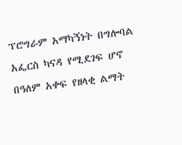ፕሮግራም አማካኝነት በግሎባል አፌርስ ካናዳ የሚደገፍ ሆኖ በዓለም አቀፍ የዘላቂ ልማት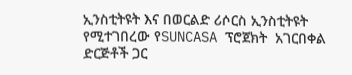ኢንስቲትዩት እና በወርልድ ሪሶርስ ኢንስቲትዩት የሚተገበረው የSUNCASA ፕሮጀክት  አገርበቀል ድርጅቶች ጋር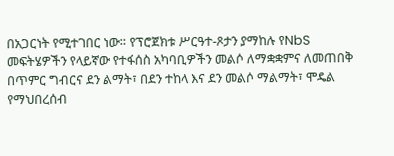በአጋርነት የሚተገበር ነው። የፕሮጀክቱ ሥርዓተ-ጾታን ያማከሉ የNbS መፍትሄዎችን የላይኛው የተፋሰስ አካባቢዎችን መልሶ ለማቋቋምና ለመጠበቅ በጥምር ግብርና ደን ልማት፣ በደን ተከላ እና ደን መልሶ ማልማት፣ ሞዴል የማህበረሰብ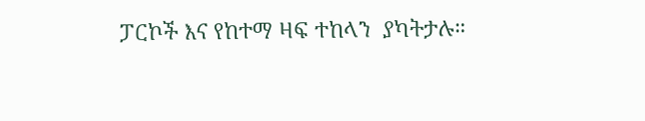ፓርኮች እና የከተማ ዛፍ ተከላን  ያካትታሉ።